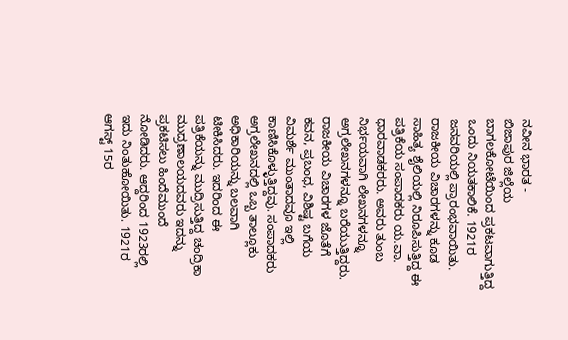ನವೀನ ಭಾರತ -
ಬಿಜಾಪುರ ಜಿಲ್ಲೆಯ ಬಾಗಲಕೋಟೆಯಿಂದ ಪ್ರಕಟವಾಗುತ್ತಿದ್ದ ಒಂದು ನಿಯತಕಾಲಿಕೆ. 1921ರ ಜನವರಿಯಲ್ಲಿ ಪ್ರಾರಂಭವಾಯಿತು. ರಾಜಕೀಯ ವಿಚಾರಗಳನ್ನು ಕೂಡ ಸಾಹಿತ್ಯ ಶೈಲಿಯಲ್ಲಿ ನಿರೂಪಿಸುತ್ತಿದ್ದ ಈ ಪತ್ರಿಕೆಯ ಸಂಪಾದಕರು ಯ.ವಾ. ಧಾರವಾಡಕರರು. ಅವರು ತುಂಬ ನಿರ್ಭಯವಾಗಿ ಲೇಖನಗಳನ್ನೂ ಅಗ್ರಲೇಖನಗಳನ್ನೂ ಬರೆಯುತ್ತಿದ್ದರು. ರಾಜಕೀಯ ವಿಚಾರಗಳ ಜೊತೆಗೆ ಕವನ, ಪ್ರಬಂಧ, ವಿಶಿಷ್ಟ ಬಗೆಯ ವಿಮರ್ಶೆ ಮುಂತಾದವೂ ಇಲ್ಲಿ ಕಾಣಿಸಿಕೊಳ್ಳುತ್ತಿದ್ದವು. ಸಂಪಾದಕರು ಅಗ್ರಲೇಖನದಲ್ಲಿ ಒಬ್ಬ ತಾಲ್ಲೂಕು ಅಧಿಕಾರಿಯನ್ನು ಬಲವಾಗಿ ಟೀಕಿಸಿದರು. ಇದರಿಂದ ಈ ಪತ್ರಿಕೆಯನ್ನು ಮುದ್ರಿಸುತ್ತಿದ್ದ ಚಂದ್ರಿಕಾ ಮುದ್ರಣಾಲಯದವರು ಇದನ್ನು ಪ್ರಕಟಿಸಲು ಹಿಂದೆಮುಂದೆ ನೋಡಿದರು. ಆದ್ದರಿಂದ 1923ರಲ್ಲಿ ಇದು ನಿಂತುಹೋಯಿತು. 1921ರ ಆಗಸ್ಟ್ 15ರ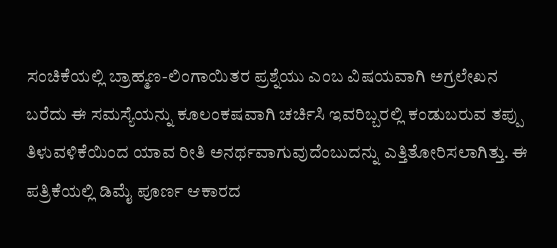ಸಂಚಿಕೆಯಲ್ಲಿ ಬ್ರಾಹ್ಮಣ-ಲಿಂಗಾಯಿತರ ಪ್ರಶ್ನೆಯು ಎಂಬ ವಿಷಯವಾಗಿ ಅಗ್ರಲೇಖನ ಬರೆದು ಈ ಸಮಸ್ಯೆಯನ್ನು ಕೂಲಂಕಷವಾಗಿ ಚರ್ಚಿಸಿ ಇವರಿಬ್ಬರಲ್ಲಿ ಕಂಡುಬರುವ ತಪ್ಪು ತಿಳುವಳಿಕೆಯಿಂದ ಯಾವ ರೀತಿ ಅನರ್ಥವಾಗುವುದೆಂಬುದನ್ನು ಎತ್ತಿತೋರಿಸಲಾಗಿತ್ತು. ಈ ಪತ್ರಿಕೆಯಲ್ಲಿ ಡಿಮೈ ಪೂರ್ಣ ಆಕಾರದ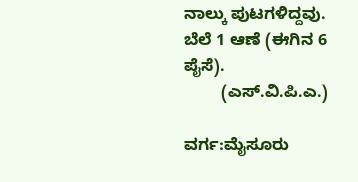ನಾಲ್ಕು ಪುಟಗಳಿದ್ದವು. ಬೆಲೆ 1 ಆಣೆ (ಈಗಿನ 6 ಪೈಸೆ).
        (ಎಸ್.ವಿ.ಪಿ.ಎ.)

ವರ್ಗ:ಮೈಸೂರು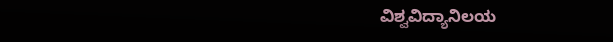ವಿಶ್ವವಿದ್ಯಾನಿಲಯ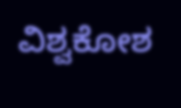ವಿಶ್ವಕೋಶ